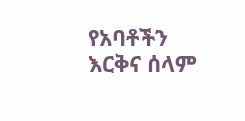የአባቶችን እርቅና ሰላም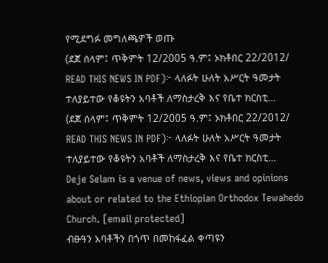የሚደግፉ መግለጫዎች ወጡ
(ደጀ ሰላም፤ ጥቅምት 12/2005 ዓ.ም፤ ኦክቶበር 22/2012/ READ THIS NEWS IN PDF)፦ ላለፉት ሁለት አሥርት ዓመታት ተለያይተው የቆዩትን አባቶች ለማስታረቅ እና የቤተ ክርስቲ…
(ደጀ ሰላም፤ ጥቅምት 12/2005 ዓ.ም፤ ኦክቶበር 22/2012/ READ THIS NEWS IN PDF)፦ ላለፉት ሁለት አሥርት ዓመታት ተለያይተው የቆዩትን አባቶች ለማስታረቅ እና የቤተ ክርስቲ…
Deje Selam is a venue of news, views and opinions about or related to the Ethiopian Orthodox Tewahedo Church. [email protected]
ብፁዓን አባቶችን በጎጥ በመከፋፈል ቀጣዩን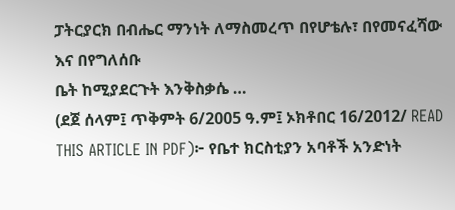ፓትርያርክ በብሔር ማንነት ለማስመረጥ በየሆቴሉ፣ በየመናፈሻው እና በየግለሰቡ
ቤት ከሚያደርጉት እንቅስቃሴ …
(ደጀ ሰላም፤ ጥቅምት 6/2005 ዓ.ም፤ ኦክቶበር 16/2012/ READ THIS ARTICLE IN PDF)፦ የቤተ ክርስቲያን አባቶች አንድነት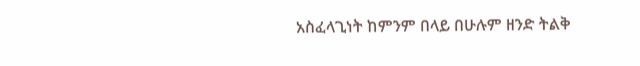አስፈላጊነት ከምንም በላይ በሁሉም ዘንድ ትልቅ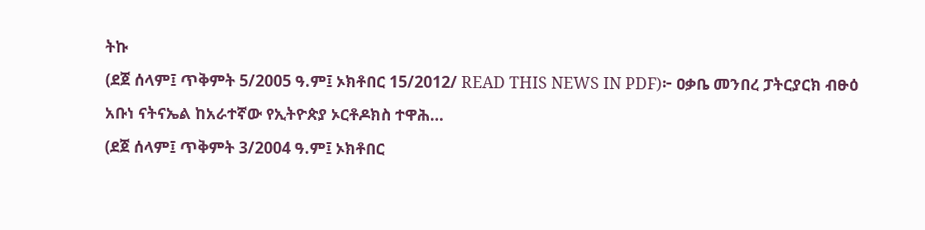ትኩ
(ደጀ ሰላም፤ ጥቅምት 5/2005 ዓ.ም፤ ኦክቶበር 15/2012/ READ THIS NEWS IN PDF)፦ ዐቃቤ መንበረ ፓትርያርክ ብፁዕ
አቡነ ናትናኤል ከአራተኛው የኢትዮጵያ ኦርቶዶክስ ተዋሕ…
(ደጀ ሰላም፤ ጥቅምት 3/2004 ዓ.ም፤ ኦክቶበር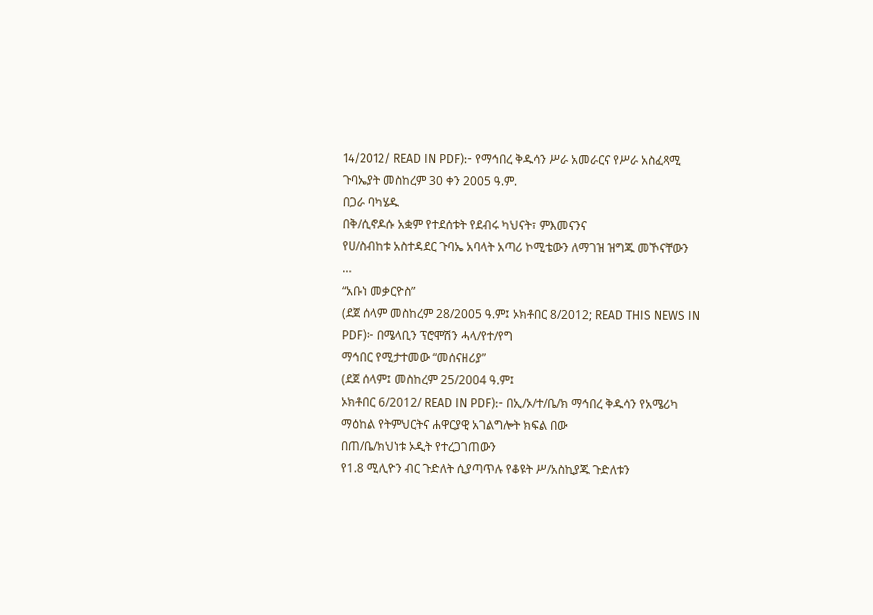14/2012/ READ IN PDF):- የማኅበረ ቅዱሳን ሥራ አመራርና የሥራ አስፈጻሚ ጉባኤያት መስከረም 30 ቀን 2005 ዓ.ም.
በጋራ ባካሄዱ
በቅ/ሲኖዶሱ አቋም የተደሰቱት የደብሩ ካህናት፣ ምእመናንና
የሀ/ስብከቱ አስተዳደር ጉባኤ አባላት አጣሪ ኮሚቴውን ለማገዝ ዝግጁ መኾናቸውን
…
“አቡነ መቃርዮስ”
(ደጀ ሰላም መስከረም 28/2005 ዓ.ም፤ ኦክቶበር 8/2012; READ THIS NEWS IN PDF)፦ በሜላቢን ፕሮሞሽን ሓላ/የተ/የግ
ማኅበር የሚታተመው “መሰናዘሪያ”
(ደጀ ሰላም፤ መስከረም 25/2004 ዓ.ም፤
ኦክቶበር 6/2012/ READ IN PDF):- በኢ/ኦ/ተ/ቤ/ክ ማኅበረ ቅዱሳን የአሜሪካ
ማዕከል የትምህርትና ሐዋርያዊ አገልግሎት ክፍል በው
በጠ/ቤ/ክህነቱ ኦዲት የተረጋገጠውን
የ1.8 ሚሊዮን ብር ጉድለት ሲያጣጥሉ የቆዩት ሥ/አስኪያጁ ጉድለቱን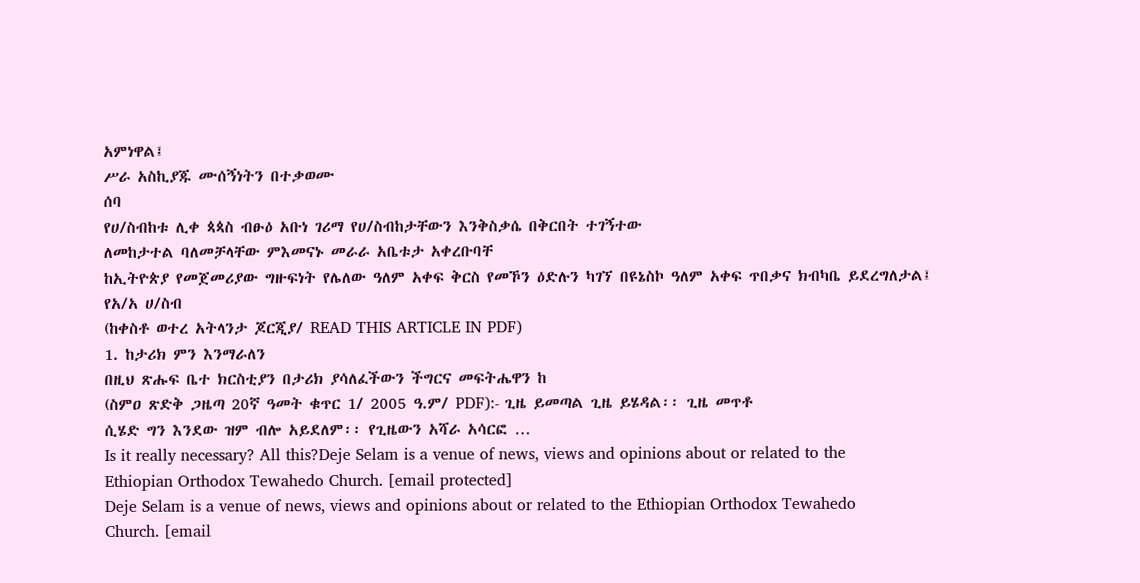አምነዋል፤
ሥራ አስኪያጁ ሙሰኝነትን በተቃወሙ
ሰባ
የሀ/ስብከቱ ሊቀ ጳጳስ ብፁዕ አቡነ ገሪማ የሀ/ስብከታቸውን እንቅስቃሴ በቅርበት ተገኝተው
ለመከታተል ባለመቻላቸው ምእመናኑ መራራ አቤቱታ አቀረቡባቸ
ከኢትዮጵያ የመጀመሪያው ግዙፍነት የሌለው ዓለም አቀፍ ቅርስ የመኾን ዕድሉን ካገኘ በዩኔስኮ ዓለም አቀፍ ጥበቃና ክብካቤ ይደረግለታል፤
የአ/አ ሀ/ስብ
(ከቀስቶ ወተረ አትላንታ ጆርጂያ/ READ THIS ARTICLE IN PDF)
1. ከታሪክ ምን እንማራለን
በዚህ ጽሑፍ ቤተ ክርስቲያን በታሪክ ያሳለፈችውን ችግርና መፍትሔዋን ከ
(ስምዐ ጽድቅ ጋዜጣ 20ኛ ዓመት ቁጥር 1/ 2005 ዓ.ም/ PDF):- ጊዜ ይመጣል ጊዜ ይሄዳል፡፡ ጊዜ መጥቶ
ሲሄድ ግን እንደው ዝም ብሎ አይደለም፡፡ የጊዜውን አሻራ አሳርፎ …
Is it really necessary? All this?Deje Selam is a venue of news, views and opinions about or related to the Ethiopian Orthodox Tewahedo Church. [email protected]
Deje Selam is a venue of news, views and opinions about or related to the Ethiopian Orthodox Tewahedo Church. [email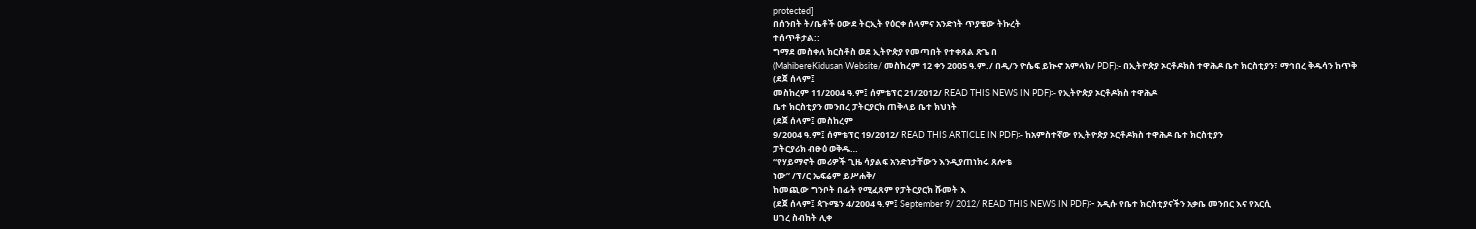protected]
በሰንበት ት/ቤቶች ዐውደ ትርኢት የዕርቀ ሰላምና አንድነት ጥያቄው ትኩረት
ተሰጥቶታል::
ግማደ መስቀለ ክርስቶስ ወደ ኢትዮጵያ የመጣበት የተቀጸል ጽጌ በ
(MahibereKidusan Website/ መስከረም 12 ቀን 2005 ዓ.ም./ በዲ/ን ዮሴፍ ይኲኖ አምላክ/ PDF):- በኢትዮጵያ ኦርቶዶክስ ተዋሕዶ ቤተ ክርስቲያን፣ ማኅበረ ቅዱሳን ከጥቅ
(ደጀ ሰላም፤
መስከረም 11/2004 ዓ.ም፤ ሰምቴፕር 21/2012/ READ THIS NEWS IN PDF)፡- የኢትዮጵያ ኦርቶዶክስ ተዋሕዶ
ቤተ ክርስቲያን መንበረ ፓትርያርክ ጠቅላይ ቤተ ክህነት
(ደጀ ሰላም፤ መስከረም
9/2004 ዓ.ም፤ ሰምቴፕር 19/2012/ READ THIS ARTICLE IN PDF)፡- ከአምስተኛው የኢትዮጵያ ኦርቶዶክስ ተዋሕዶ ቤተ ክርስቲያን
ፓትርያሪክ ብፁዕ ወቅዱ…
“የሃይማኖት መሪዎች ጊዜ ሳያልፍ አንድነታቸውን እንዲያጠነክሩ ጸሎቴ
ነው” /ፕ/ር ኤፍሬም ይሥሐቅ/
ከመጪው ግንቦት በፊት የሚፈጸም የፓትርያርክ ሹመት እ
(ደጀ ሰላም፤ ጳጉሜን 4/2004 ዓ.ም፤ September 9/ 2012/ READ THIS NEWS IN PDF)፦ አዲሱ የቤተ ክርስቲያናችን አቃቤ መንበር እና የአርሲ
ሀገረ ስብከት ሊቀ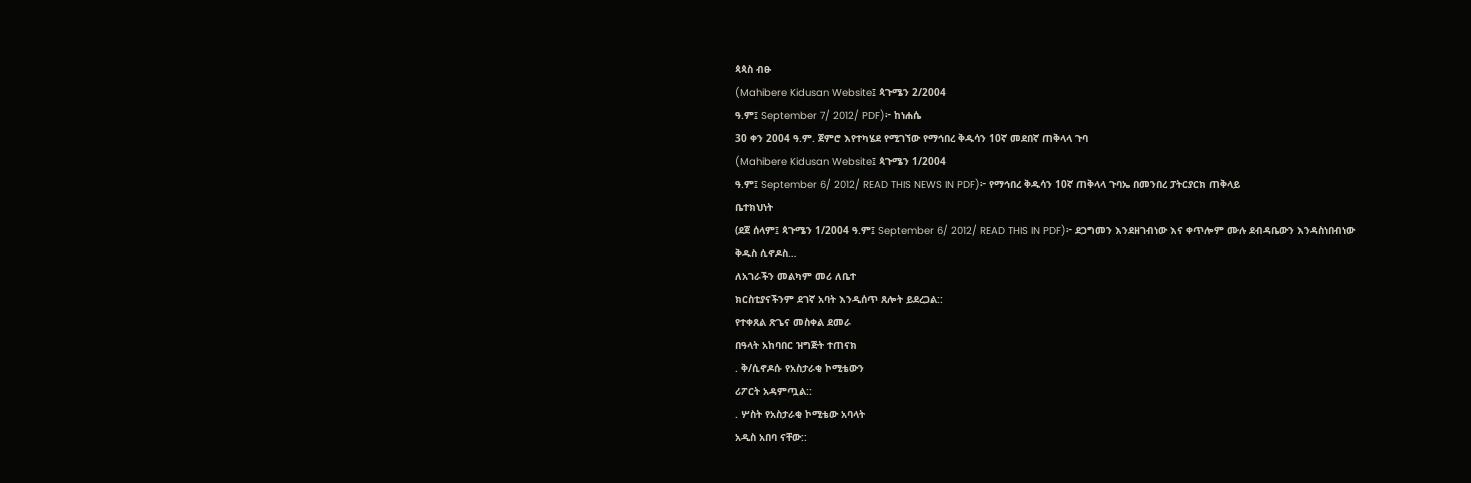ጳጳስ ብፁ
(Mahibere Kidusan Website፤ ጳጉሜን 2/2004
ዓ.ም፤ September 7/ 2012/ PDF)፦ ከነሐሴ
30 ቀን 2004 ዓ.ም. ጀምሮ እየተካሄደ የሚገኘው የማኅበረ ቅዱሳን 10ኛ መደበኛ ጠቅላላ ጉባ
(Mahibere Kidusan Website፤ ጳጉሜን 1/2004
ዓ.ም፤ September 6/ 2012/ READ THIS NEWS IN PDF)፦ የማኅበረ ቅዱሳን 10ኛ ጠቅላላ ጉባኤ በመንበረ ፓትርያርክ ጠቅላይ
ቤተክህነት
(ደጀ ሰላም፤ ጳጉሜን 1/2004 ዓ.ም፤ September 6/ 2012/ READ THIS IN PDF)፦ ደጋግመን እንደዘገብነው እና ቀጥሎም ሙሉ ደብዳቤውን እንዳስነበብነው
ቅዱስ ሲኖዶስ…
ለአገራችን መልካም መሪ ለቤተ
ክርስቲያናችንም ደገኛ አባት እንዲሰጥ ጸሎት ይደረጋል::
የተቀጸል ጽጌና መስቀል ደመራ
በዓላት አከባበር ዝግጅት ተጠናክ
. ቅ/ሲኖዶሱ የአስታራቂ ኮሚቴውን
ሪፖርት አዳምጧል::
. ሦስት የአስታራቂ ኮሚቴው አባላት
አዲስ አበባ ናቸው::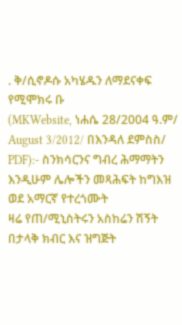. ቅ/ሲኖዶሱ አካሄዱን ለማደናቀፍ
የሚሞክሩ ቡ
(MKWebsite, ነሐሴ 28/2004 ዓ.ም/ August 3/2012/ በእንዳለ ደምስስ/ PDF):- ስንክሳርንና ግብረ ሕማማትን እንዲሁም ሌሎችን መጻሕፍት ከግእዝ ወደ አማርኛ የተረጎሙት
ዛሬ የጠ/ሚኒስትሩን አስከሬን ሽኝት በታላቅ ክብር እና ዝግጅት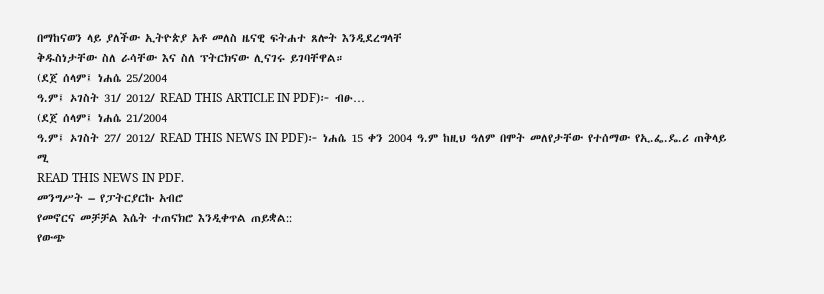በማከናወን ላይ ያለችው ኢትዮጵያ አቶ መለስ ዜናዊ ፍትሐተ ጸሎት እንዲደረግላቸ
ቅዱስነታቸው ስለ ራሳቸው እና ስለ ፕትርክናው ሊናገሩ ይገባቸዋል።
(ደጀ ሰላም፤ ነሐሴ 25/2004
ዓ.ም፤ ኦገስት 31/ 2012/ READ THIS ARTICLE IN PDF)፦ ብፁ…
(ደጀ ሰላም፤ ነሐሴ 21/2004
ዓ.ም፤ ኦገስት 27/ 2012/ READ THIS NEWS IN PDF)፦ ነሐሴ 15 ቀን 2004 ዓ.ም ከዚህ ዓለም በሞት መለየታቸው የተሰማው የኢ.ፌ.ዴ.ሪ ጠቅላይ ሚ
READ THIS NEWS IN PDF.
መንግሥት – የፓትርያርኩ አብሮ
የመኖርና መቻቻል እሴት ተጠናክሮ እንዲቀጥል ጠይቋል::
የውጭ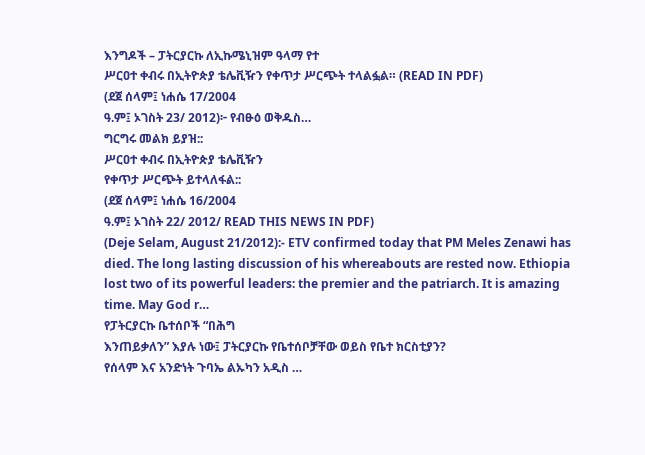እንግዶች – ፓትርያርኩ ለኢኩሜኒዝም ዓላማ የተ
ሥርዐተ ቀብሩ በኢትዮጵያ ቴሌቪዥን የቀጥታ ሥርጭት ተላልፏል። (READ IN PDF)
(ደጀ ሰላም፤ ነሐሴ 17/2004
ዓ.ም፤ ኦገስት 23/ 2012)፦ የብፁዕ ወቅዱስ…
ግርግሩ መልክ ይያዝ::
ሥርዐተ ቀብሩ በኢትዮጵያ ቴሌቪዥን
የቀጥታ ሥርጭት ይተላለፋል::
(ደጀ ሰላም፤ ነሐሴ 16/2004
ዓ.ም፤ ኦገስት 22/ 2012/ READ THIS NEWS IN PDF)
(Deje Selam, August 21/2012):- ETV confirmed today that PM Meles Zenawi has died. The long lasting discussion of his whereabouts are rested now. Ethiopia lost two of its powerful leaders: the premier and the patriarch. It is amazing time. May God r…
የፓትርያርኩ ቤተሰቦች “በሕግ
እንጠይቃለን” እያሉ ነው፤ ፓትርያርኩ የቤተሰቦቻቸው ወይስ የቤተ ክርስቲያን?
የሰላም እና አንድነት ጉባኤ ልኡካን አዲስ …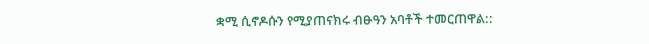ቋሚ ሲኖዶሱን የሚያጠናክሩ ብፁዓን አባቶች ተመርጠዋል::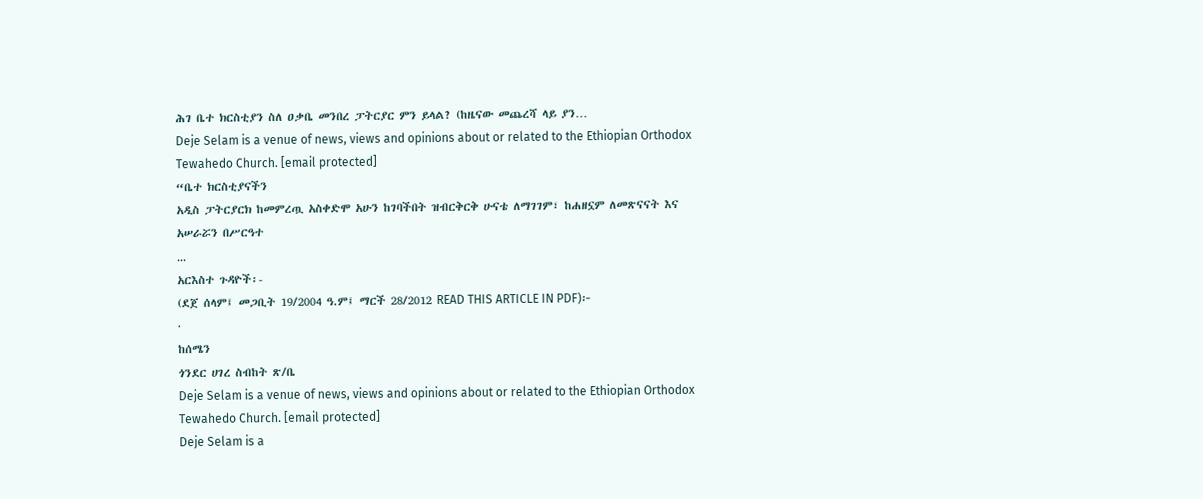ሕገ ቤተ ክርስቲያን ስለ ዐቃቤ መንበረ ፓትርያር ምን ይላል? (ከዜናው መጨረሻ ላይ ያን…
Deje Selam is a venue of news, views and opinions about or related to the Ethiopian Orthodox Tewahedo Church. [email protected]
“ቤተ ክርስቲያናችን
አዲስ ፓትርያርክ ከመምረጧ አስቀድሞ አሁን ከገባችበት ዝብርቅርቅ ሁናቴ ለማገገም፣ ከሐዘኗም ለመጽናናት እና አሠራሯን በሥርዓተ
…
አርእስተ ጉዳዮች፡-
(ደጀ ሰላም፤ መጋቢት 19/2004 ዓ.ም፤ ማርች 28/2012 READ THIS ARTICLE IN PDF)፦
·
ከሰሜን
ጎንደር ሀገረ ስብከት ጽ/ቤ
Deje Selam is a venue of news, views and opinions about or related to the Ethiopian Orthodox Tewahedo Church. [email protected]
Deje Selam is a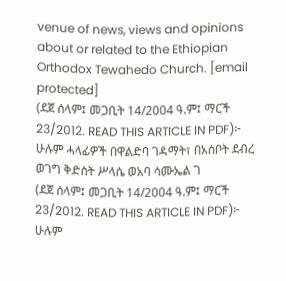venue of news, views and opinions about or related to the Ethiopian Orthodox Tewahedo Church. [email protected]
(ደጀ ሰላም፤ መጋቢት 14/2004 ዓ.ም፤ ማርች 23/2012. READ THIS ARTICLE IN PDF)፦ ሁሉም ሓላፊዎች በዋልድባ ገዳማት፣ በአሰቦት ደብረ ወገግ ቅድስት ሥላሴ ወአባ ሳሙኤል ገ
(ደጀ ሰላም፤ መጋቢት 14/2004 ዓ.ም፤ ማርች 23/2012. READ THIS ARTICLE IN PDF)፦ ሁሉም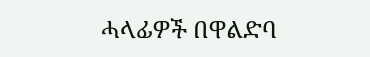ሓላፊዎች በዋልድባ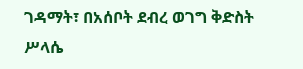ገዳማት፣ በአሰቦት ደብረ ወገግ ቅድስት ሥላሴ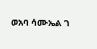ወአባ ሳሙኤል ገ